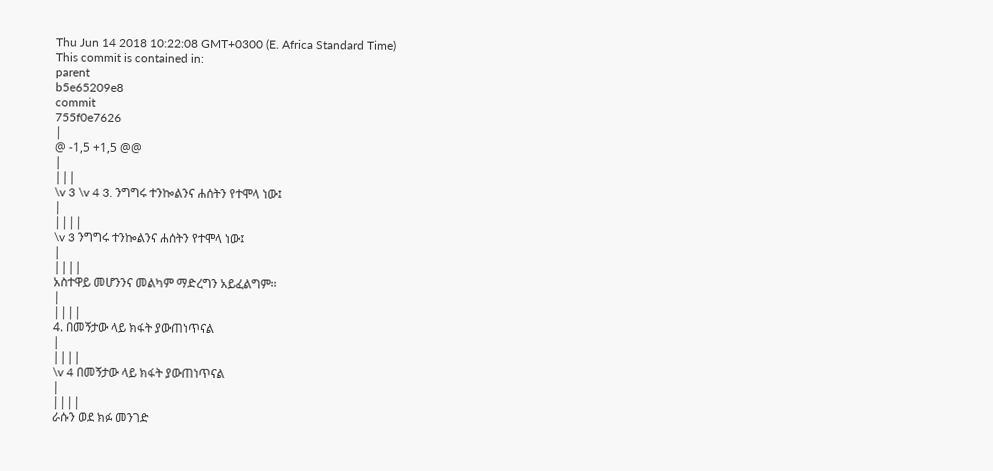Thu Jun 14 2018 10:22:08 GMT+0300 (E. Africa Standard Time)
This commit is contained in:
parent
b5e65209e8
commit
755f0e7626
|
@ -1,5 +1,5 @@
|
|||
\v 3 \v 4 3. ንግግሩ ተንኰልንና ሐሰትን የተሞላ ነው፤
|
||||
\v 3 ንግግሩ ተንኰልንና ሐሰትን የተሞላ ነው፤
|
||||
አስተዋይ መሆንንና መልካም ማድረግን አይፈልግም፡፡
|
||||
4. በመኝታው ላይ ክፋት ያውጠነጥናል
|
||||
\v 4 በመኝታው ላይ ክፋት ያውጠነጥናል
|
||||
ራሱን ወደ ክፉ መንገድ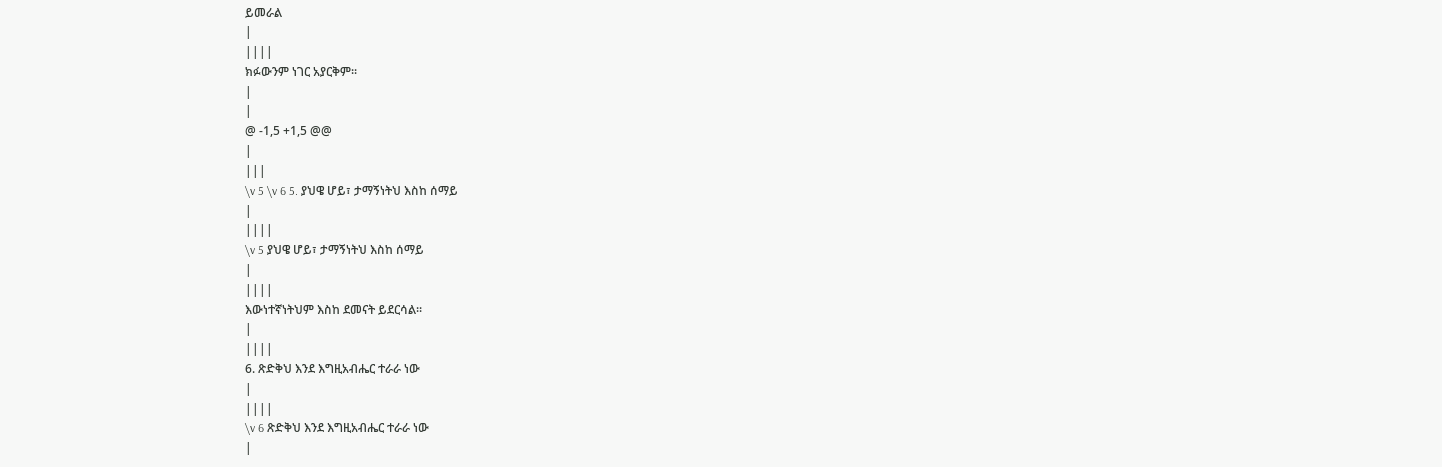ይመራል
|
||||
ክፉውንም ነገር አያርቅም፡፡
|
|
@ -1,5 +1,5 @@
|
|||
\v 5 \v 6 5. ያህዌ ሆይ፣ ታማኝነትህ እስከ ሰማይ
|
||||
\v 5 ያህዌ ሆይ፣ ታማኝነትህ እስከ ሰማይ
|
||||
እውነተኛነትህም እስከ ደመናት ይደርሳል፡፡
|
||||
6. ጽድቅህ እንደ እግዚአብሔር ተራራ ነው
|
||||
\v 6 ጽድቅህ እንደ እግዚአብሔር ተራራ ነው
|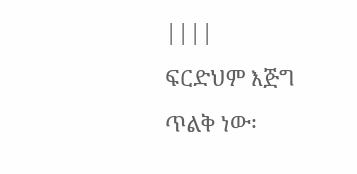||||
ፍርድህም እጅግ ጥልቅ ነው፡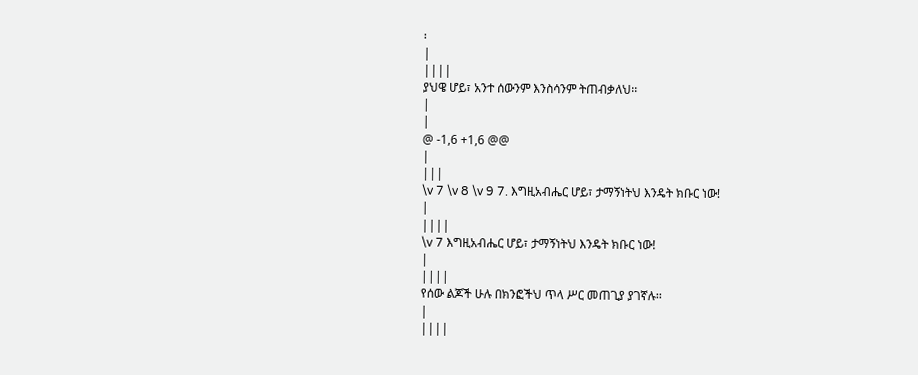፡
|
||||
ያህዌ ሆይ፣ አንተ ሰውንም እንስሳንም ትጠብቃለህ፡፡
|
|
@ -1,6 +1,6 @@
|
|||
\v 7 \v 8 \v 9 7. እግዚአብሔር ሆይ፣ ታማኝነትህ እንዴት ክቡር ነው!
|
||||
\v 7 እግዚአብሔር ሆይ፣ ታማኝነትህ እንዴት ክቡር ነው!
|
||||
የሰው ልጆች ሁሉ በክንፎችህ ጥላ ሥር መጠጊያ ያገኛሉ፡፡
|
||||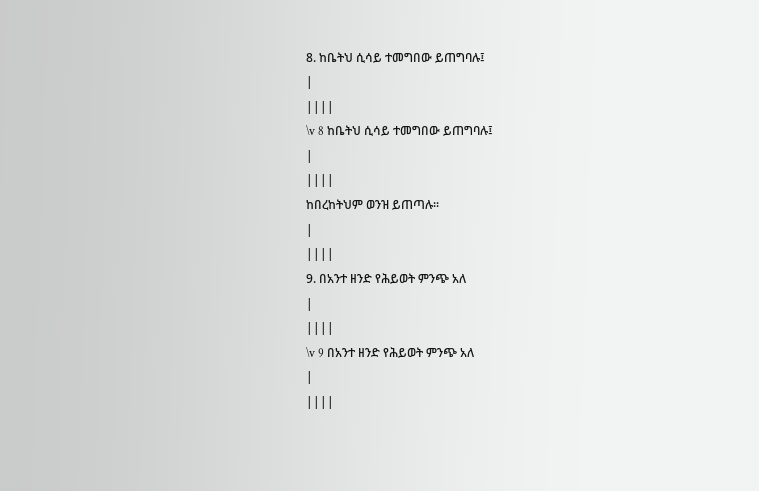8. ከቤትህ ሲሳይ ተመግበው ይጠግባሉ፤
|
||||
\v 8 ከቤትህ ሲሳይ ተመግበው ይጠግባሉ፤
|
||||
ከበረከትህም ወንዝ ይጠጣሉ፡፡
|
||||
9. በአንተ ዘንድ የሕይወት ምንጭ አለ
|
||||
\v 9 በአንተ ዘንድ የሕይወት ምንጭ አለ
|
||||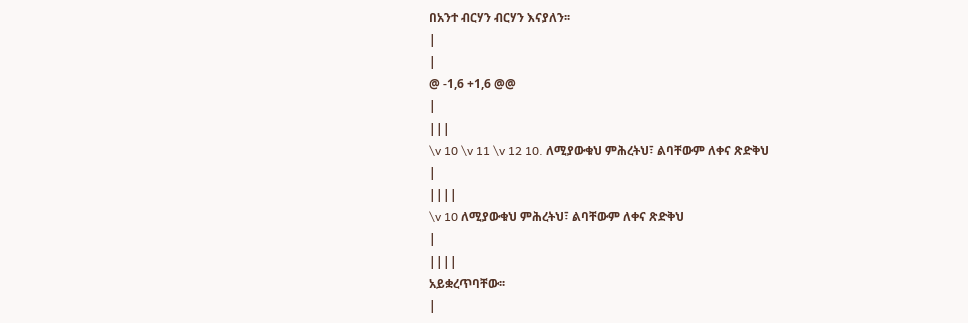በአንተ ብርሃን ብርሃን እናያለን፡፡
|
|
@ -1,6 +1,6 @@
|
|||
\v 10 \v 11 \v 12 10. ለሚያውቁህ ምሕረትህ፣ ልባቸውም ለቀና ጽድቅህ
|
||||
\v 10 ለሚያውቁህ ምሕረትህ፣ ልባቸውም ለቀና ጽድቅህ
|
||||
አይቋረጥባቸው፡፡
|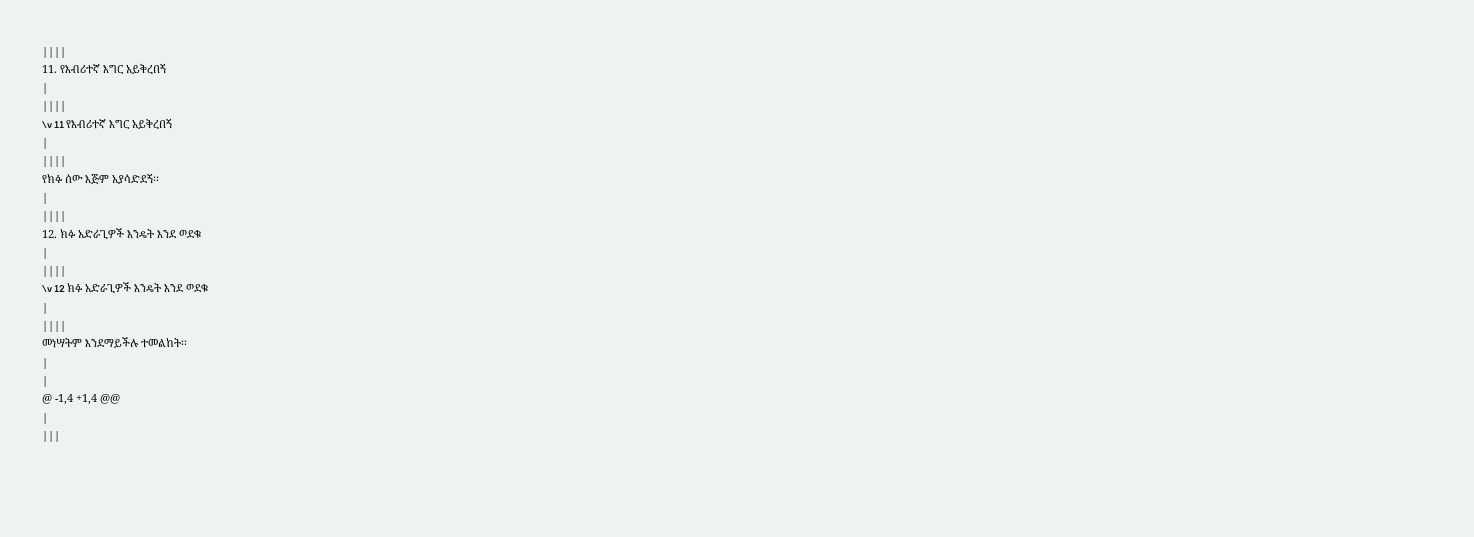||||
11. የእብሪተኛ እግር አይቅረበኝ
|
||||
\v 11 የእብሪተኛ እግር አይቅረበኝ
|
||||
የክፉ ሰው እጅም አያሳድደኝ፡፡
|
||||
12. ክፉ አድራጊዎች እንዴት እንደ ወደቁ
|
||||
\v 12 ክፉ አድራጊዎች እንዴት እንደ ወደቁ
|
||||
መነሣትም እንደማይችሉ ተመልከት፡፡
|
|
@ -1,4 +1,4 @@
|
|||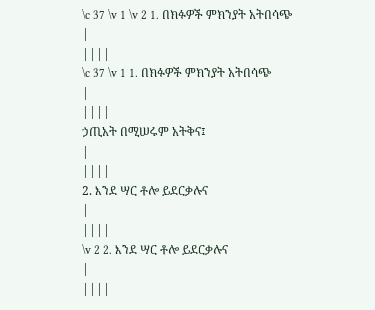\c 37 \v 1 \v 2 1. በክፉዎች ምክንያት አትበሳጭ
|
||||
\c 37 \v 1 1. በክፉዎች ምክንያት አትበሳጭ
|
||||
ኃጢአት በሚሠሩም አትቅና፤
|
||||
2. እንደ ሣር ቶሎ ይደርቃሉና
|
||||
\v 2 2. እንደ ሣር ቶሎ ይደርቃሉና
|
||||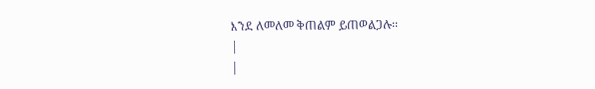እንደ ለመለመ ቅጠልም ይጠወልጋሉ፡፡
|
|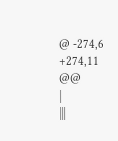@ -274,6 +274,11 @@
|
|||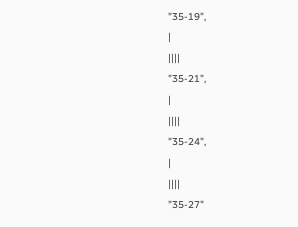"35-19",
|
||||
"35-21",
|
||||
"35-24",
|
||||
"35-27"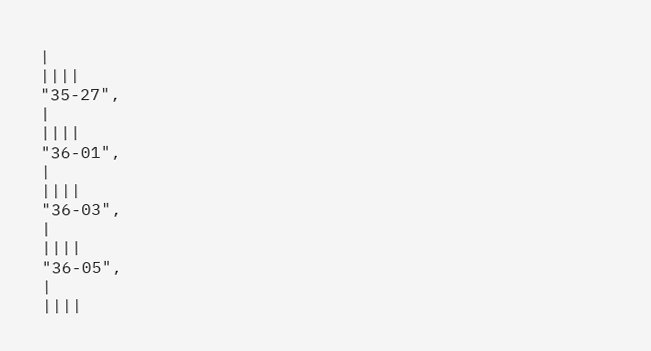|
||||
"35-27",
|
||||
"36-01",
|
||||
"36-03",
|
||||
"36-05",
|
||||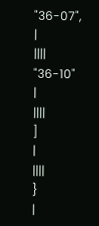"36-07",
|
||||
"36-10"
|
||||
]
|
||||
}
|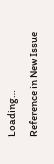Loading…
Reference in New Issue